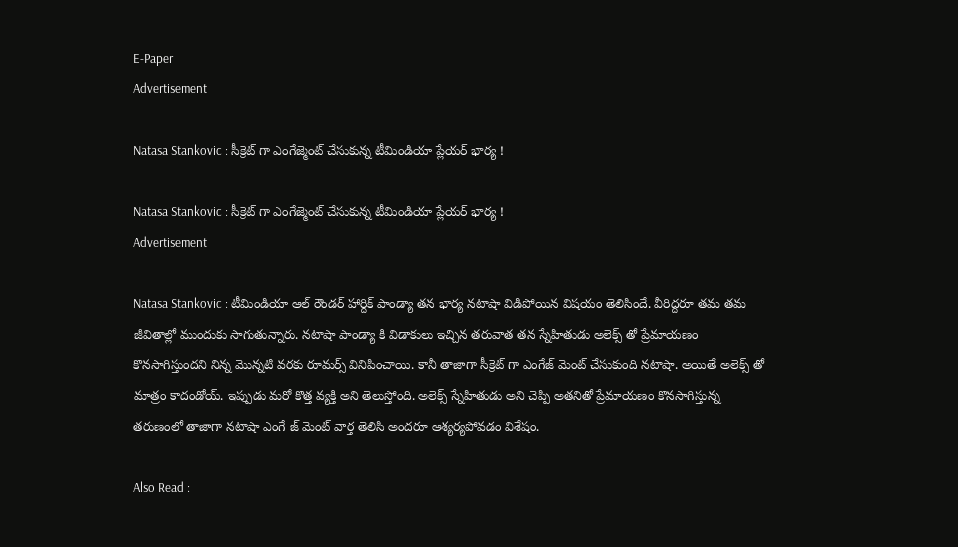E-Paper
Advertisement

Natasa Stankovic : సీక్రెట్ గా ఎంగేజ్మెంట్ చేసుకున్న టీమిండియా ప్లేయర్ భార్య !

Natasa Stankovic : సీక్రెట్ గా ఎంగేజ్మెంట్ చేసుకున్న టీమిండియా ప్లేయర్ భార్య !
Advertisement

Natasa Stankovic : టీమిండియా ఆల్ రౌండర్ హార్దిక్ పాండ్యా తన భార్య నటాషా విడిపోయిన విషయం తెలిసిందే. వీరిద్దరూ తమ తమ జీవితాల్లో ముందుకు సాగుతున్నారు. నటాషా పాండ్యా కి విడాకులు ఇచ్చిన తరువాత తన స్నేహితుడు అలెక్స్ తో ప్రేమాయణం కొనసాగిస్తుందని నిన్న మొన్నటి వరకు రూమర్స్ వినిపించాయి. కానీ తాజాగా సీక్రెట్ గా ఎంగేజ్ మెంట్ చేసుకుంది నటాషా. అయితే అలెక్స్ తో మాత్రం కాదండోయ్. ఇప్పుడు మరో కొత్త వ్యక్తి అని తెలుస్తోంది. అలెక్స్ స్నేహితుడు అని చెప్పి అతనితో ప్రేమాయణం కొనసాగిస్తున్న తరుణంలో తాజాగా నటాషా ఎంగే జ్ మెంట్ వార్త తెలిసి అందరూ ఆశ్యర్యపోవడం విశేషం.

Also Read :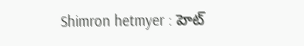Shimron hetmyer : హెట్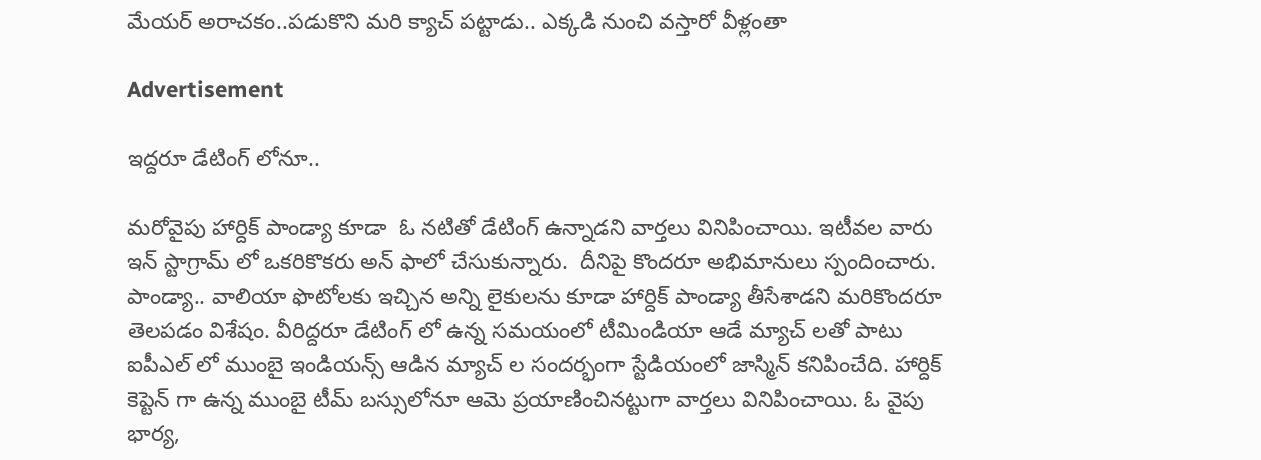మేయర్ అరాచకం..పడుకొని మరి క్యాచ్ పట్టాడు.. ఎక్కడి నుంచి వస్తారో వీళ్లంతా

Advertisement

ఇద్దరూ డేటింగ్ లోనూ..

మరోవైపు హార్దిక్ పాండ్యా కూడా  ఓ నటితో డేటింగ్ ఉన్నాడని వార్తలు వినిపించాయి. ఇటీవల వారు ఇన్ స్టాగ్రామ్ లో ఒకరికొకరు అన్ ఫాలో చేసుకున్నారు.  దీనిపై కొందరూ అభిమానులు స్పందించారు. పాండ్యా.. వాలియా ఫొటోలకు ఇచ్చిన అన్ని లైకులను కూడా హార్దిక్ పాండ్యా తీసేశాడని మరికొందరూ తెలపడం విశేషం. వీరిద్దరూ డేటింగ్ లో ఉన్న సమయంలో టీమిండియా ఆడే మ్యాచ్ లతో పాటు ఐపీఎల్ లో ముంబై ఇండియన్స్ ఆడిన మ్యాచ్ ల సందర్భంగా స్టేడియంలో జాస్మిన్ కనిపించేది. హార్దిక్ కెప్టెన్ గా ఉన్న ముంబై టీమ్ బస్సులోనూ ఆమె ప్రయాణించినట్టుగా వార్తలు వినిపించాయి. ఓ వైపు భార్య,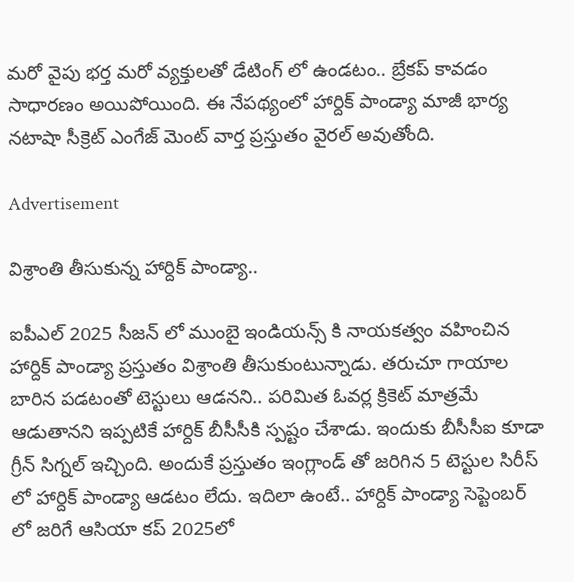మరో వైపు భర్త మరో వ్యక్తులతో డేటింగ్ లో ఉండటం.. బ్రేకప్ కావడం సాధారణం అయిపోయింది. ఈ నేపథ్యంలో హార్దిక్ పాండ్యా మాజీ భార్య నటాషా సీక్రెట్ ఎంగేజ్ మెంట్ వార్త ప్రస్తుతం వైరల్ అవుతోంది.

Advertisement

విశ్రాంతి తీసుకున్న హార్దిక్ పాండ్యా..

ఐపీఎల్ 2025 సీజన్ లో ముంబై ఇండియన్స్ కి నాయకత్వం వహించిన హార్దిక్ పాండ్యా ప్రస్తుతం విశ్రాంతి తీసుకుంటున్నాడు. తరుచూ గాయాల బారిన పడటంతో టెస్టులు ఆడనని.. పరిమిత ఓవర్ల క్రికెట్ మాత్రమే ఆడుతానని ఇప్పటికే హార్దిక్ బీసీసీకి స్పష్టం చేశాడు. ఇందుకు బీసీసీఐ కూడా గ్రీన్ సిగ్నల్ ఇచ్చింది. అందుకే ప్రస్తుతం ఇంగ్లాండ్ తో జరిగిన 5 టెస్టుల సిరీస్ లో హార్దిక్ పాండ్యా ఆడటం లేదు. ఇదిలా ఉంటే.. హార్దిక్ పాండ్యా సెప్టెంబర్ లో జరిగే ఆసియా కప్ 2025లో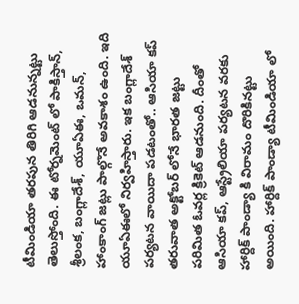టీమిండియా తరపున తిరిగి ఆడనున్నట్టు తెలుస్తోంది. ఈ టోర్నమెంట్ లో పాకిస్తాన్, శ్రీలంక, బంగ్లాదేశ్, యూఏఈ, ఒమన్, హాంకాంగ్ జట్లు పాల్గొనే అవకాశం ఉంది. ఇది యూఏఈలో నిర్వహిస్తారు. ఇక బంగ్లాదేశ్ పర్యటన వాయిదా పడటంతో.. ఆసియా కప్ తరువాత అక్టోబర్ లోనే భారత జట్టు పరిమిత ఓవర్ల క్రికెట్ ఆడనుంది. దీంతో ఆసియా కప్, ఆస్ట్రేలియా పర్యటన వరకు హార్దిక్ పాండ్యా కి విరామం దొరికినట్టు అయింది. హార్దిక్ పాండ్యా టీమిండియా లో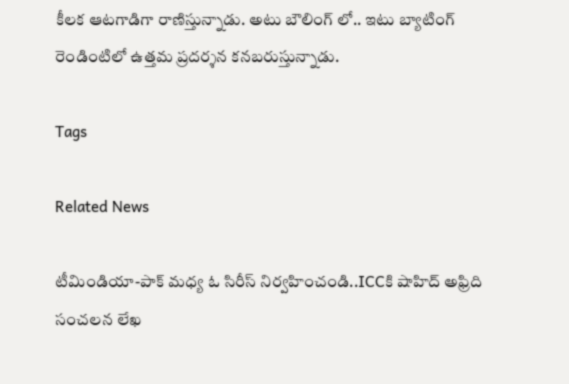కీలక ఆటగాడిగా రాణిస్తున్నాడు. అటు బౌలింగ్ లో.. ఇటు బ్యాటింగ్ రెండింటిలో ఉత్తమ ప్రదర్శన కనబరుస్తున్నాడు.

Tags

Related News

టీమిండియా-పాక్ మ‌ధ్య ఓ సిరీస్ నిర్వ‌హించండి..ICCకి షాహిద్ అఫ్రిది సంచ‌ల‌న లేఖ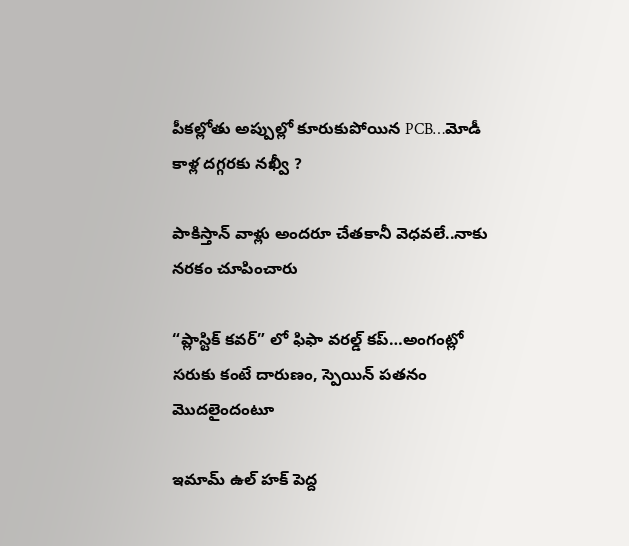పీక‌ల్లోతు అప్పుల్లో కూరుకుపోయిన PCB…మోడీ కాళ్ల ద‌గ్గ‌ర‌కు న‌ఖ్వీ ?

పాకిస్తాన్ వాళ్లు అంద‌రూ చేత‌కానీ వెధ‌వ‌లే..నాకు న‌ర‌కం చూపించారు

“ప్లాస్టిక్ క‌వ‌ర్” లో ఫిఫా వ‌ర‌ల్డ్ క‌ప్…అంగంట్లో స‌రుకు కంటే దారుణం, స్పెయిన్ ప‌త‌నం మొద‌లైందంటూ

ఇమామ్ ఉల్ హక్ పెద్ద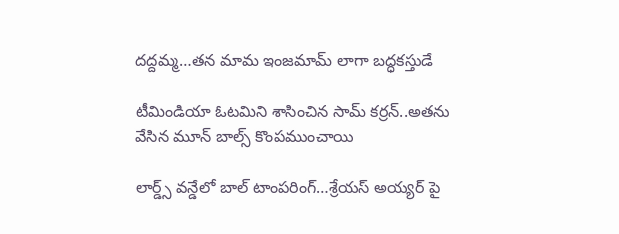ద‌ద్ద‌మ్మ‌…త‌న‌ మామ ఇంజ‌మామ్ లాగా బ‌ద్ధ‌క‌స్తుడే

టీమిండియా ఓట‌మిని శాసించిన‌ సామ్‌ కర్రన్..అత‌ను వేసిన మూన్ బాల్స్ కొంప‌ముంచాయి

లార్డ్స్ వన్డేలో బాల్ టాంపరింగ్…శ్రేయస్ అయ్యర్ పై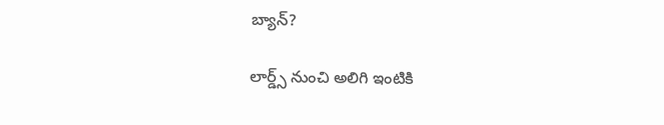బ్యాన్?

లార్డ్స్ నుంచి అలిగి ఇంటికి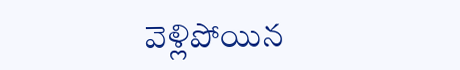వెళ్లిపోయిన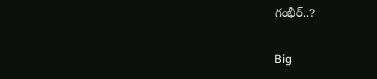గంభీర్..?

Big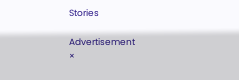Stories

Advertisement
×